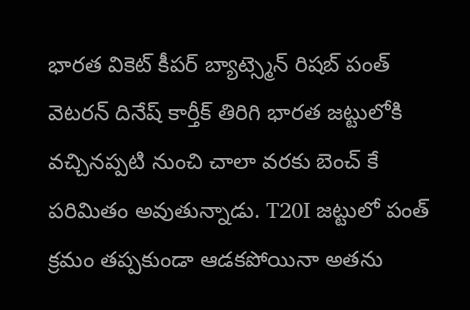భారత వికెట్ కీపర్ బ్యాట్స్మెన్ రిషబ్ పంత్ వెటరన్ దినేష్ కార్తీక్ తిరిగి భారత జట్టులోకి వచ్చినప్పటి నుంచి చాలా వరకు బెంచ్ కే పరిమితం అవుతున్నాడు. T20I జట్టులో పంత్ క్రమం తప్పకుండా ఆడకపోయినా అతను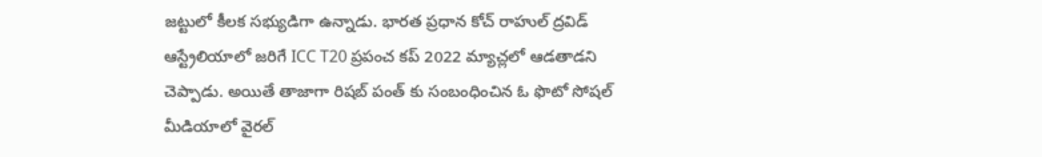జట్టులో కీలక సభ్యుడిగా ఉన్నాడు. భారత ప్రధాన కోచ్ రాహుల్ ద్రవిడ్ ఆస్ట్రేలియాలో జరిగే ICC T20 ప్రపంచ కప్ 2022 మ్యాచ్లలో ఆడతాడని చెప్పాడు. అయితే తాజాగా రిషబ్ పంత్ కు సంబంధించిన ఓ ఫొటో సోషల్ మీడియాలో వైరల్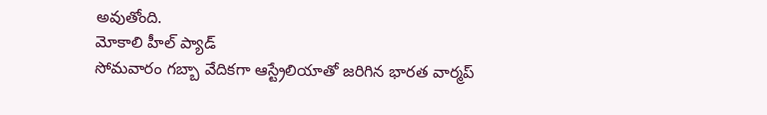అవుతోంది.
మోకాలి హీల్ ప్యాడ్
సోమవారం గబ్బా వేదికగా ఆస్ట్రేలియాతో జరిగిన భారత వార్మప్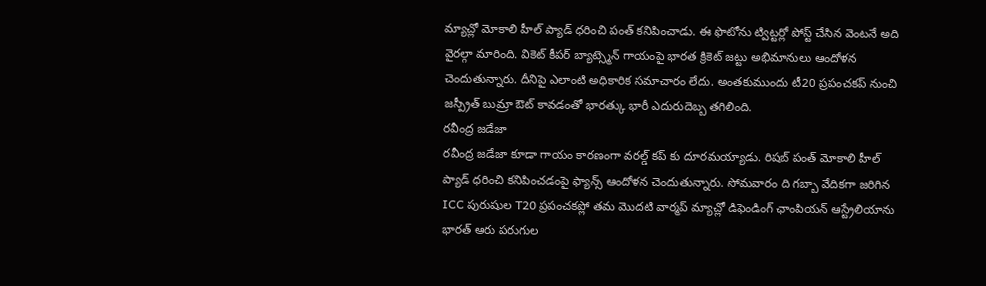మ్యాచ్లో మోకాలి హీల్ ప్యాడ్ ధరించి పంత్ కనిపించాడు. ఈ ఫొటోను ట్విట్టర్లో పోస్ట్ చేసిన వెంటనే అది వైరల్గా మారింది. వికెట్ కీపర్ బ్యాట్స్మెన్ గాయంపై భారత క్రికెట్ జట్టు అభిమానులు ఆందోళన చెందుతున్నారు. దీనిపై ఎలాంటి అధికారిక సమాచారం లేదు. అంతకుముందు టీ20 ప్రపంచకప్ నుంచి జస్ప్రీత్ బుమ్రా ఔట్ కావడంతో భారత్కు భారీ ఎదురుదెబ్బ తగిలింది.
రవీంద్ర జడేజా
రవీంద్ర జడేజా కూడా గాయం కారణంగా వరల్డ్ కప్ కు దూరమయ్యాడు. రిషబ్ పంత్ మోకాలి హీల్ ప్యాడ్ ధరించి కనిపించడంపై ఫ్యాన్స్ ఆందోళన చెందుతున్నారు. సోమవారం ది గబ్బా వేదికగా జరిగిన ICC పురుషుల T20 ప్రపంచకప్లో తమ మొదటి వార్మప్ మ్యాచ్లో డిఫెండింగ్ ఛాంపియన్ ఆస్ట్రేలియాను భారత్ ఆరు పరుగుల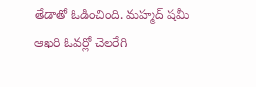తేడాతో ఓడించింది. మహ్మద్ షమీ ఆఖరి ఓవర్లో చెలరేగి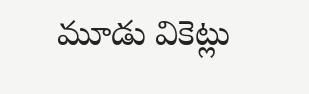మూడు వికెట్లు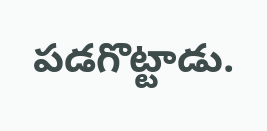పడగొట్టాడు.